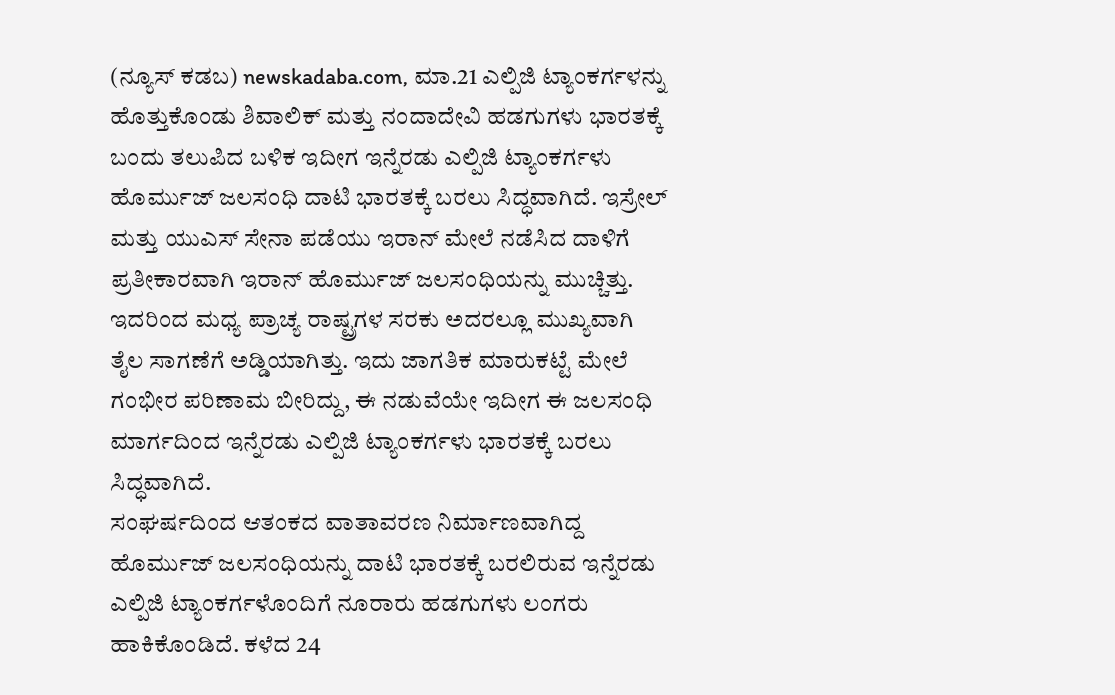(ನ್ಯೂಸ್ ಕಡಬ) newskadaba.com, ಮಾ.21 ಎಲ್ಪಿಜಿ ಟ್ಯಾಂಕರ್ಗಳನ್ನು ಹೊತ್ತುಕೊಂಡು ಶಿವಾಲಿಕ್ ಮತ್ತು ನಂದಾದೇವಿ ಹಡಗುಗಳು ಭಾರತಕ್ಕೆ ಬಂದು ತಲುಪಿದ ಬಳಿಕ ಇದೀಗ ಇನ್ನೆರಡು ಎಲ್ಪಿಜಿ ಟ್ಯಾಂಕರ್ಗಳು ಹೊರ್ಮುಜ್ ಜಲಸಂಧಿ ದಾಟಿ ಭಾರತಕ್ಕೆ ಬರಲು ಸಿದ್ಧವಾಗಿದೆ. ಇಸ್ರೇಲ್ ಮತ್ತು ಯುಎಸ್ ಸೇನಾ ಪಡೆಯು ಇರಾನ್ ಮೇಲೆ ನಡೆಸಿದ ದಾಳಿಗೆ ಪ್ರತೀಕಾರವಾಗಿ ಇರಾನ್ ಹೊರ್ಮುಜ್ ಜಲಸಂಧಿಯನ್ನು ಮುಚ್ಚಿತ್ತು. ಇದರಿಂದ ಮಧ್ಯ ಪ್ರಾಚ್ಯ ರಾಷ್ಟ್ರಗಳ ಸರಕು ಅದರಲ್ಲೂ ಮುಖ್ಯವಾಗಿ ತೈಲ ಸಾಗಣೆಗೆ ಅಡ್ಡಿಯಾಗಿತ್ತು. ಇದು ಜಾಗತಿಕ ಮಾರುಕಟ್ಟೆ ಮೇಲೆ ಗಂಭೀರ ಪರಿಣಾಮ ಬೀರಿದ್ದು, ಈ ನಡುವೆಯೇ ಇದೀಗ ಈ ಜಲಸಂಧಿ ಮಾರ್ಗದಿಂದ ಇನ್ನೆರಡು ಎಲ್ಪಿಜಿ ಟ್ಯಾಂಕರ್ಗಳು ಭಾರತಕ್ಕೆ ಬರಲು ಸಿದ್ಧವಾಗಿದೆ.
ಸಂಘರ್ಷದಿಂದ ಆತಂಕದ ವಾತಾವರಣ ನಿರ್ಮಾಣವಾಗಿದ್ದ ಹೊರ್ಮುಜ್ ಜಲಸಂಧಿಯನ್ನು ದಾಟಿ ಭಾರತಕ್ಕೆ ಬರಲಿರುವ ಇನ್ನೆರಡು ಎಲ್ಪಿಜಿ ಟ್ಯಾಂಕರ್ಗಳೊಂದಿಗೆ ನೂರಾರು ಹಡಗುಗಳು ಲಂಗರು ಹಾಕಿಕೊಂಡಿದೆ. ಕಳೆದ 24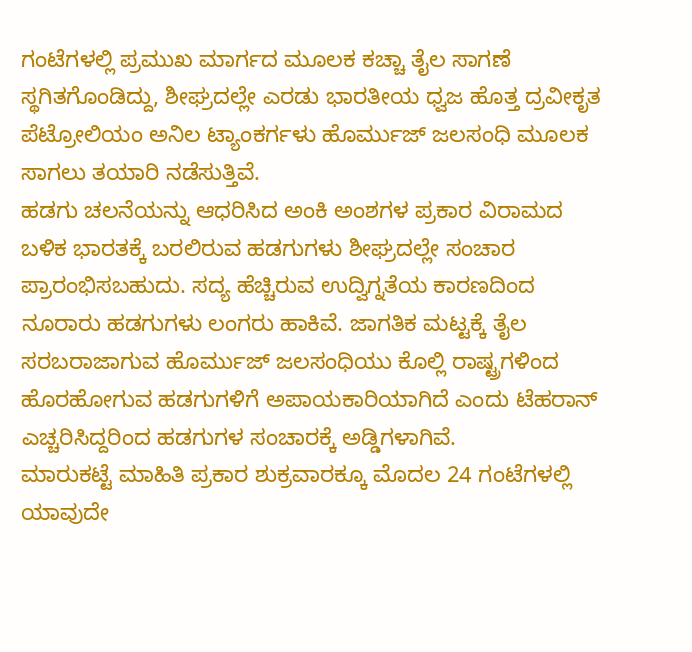ಗಂಟೆಗಳಲ್ಲಿ ಪ್ರಮುಖ ಮಾರ್ಗದ ಮೂಲಕ ಕಚ್ಚಾ ತೈಲ ಸಾಗಣೆ ಸ್ಥಗಿತಗೊಂಡಿದ್ದು, ಶೀಘ್ರದಲ್ಲೇ ಎರಡು ಭಾರತೀಯ ಧ್ವಜ ಹೊತ್ತ ದ್ರವೀಕೃತ ಪೆಟ್ರೋಲಿಯಂ ಅನಿಲ ಟ್ಯಾಂಕರ್ಗಳು ಹೊರ್ಮುಜ್ ಜಲಸಂಧಿ ಮೂಲಕ ಸಾಗಲು ತಯಾರಿ ನಡೆಸುತ್ತಿವೆ.
ಹಡಗು ಚಲನೆಯನ್ನು ಆಧರಿಸಿದ ಅಂಕಿ ಅಂಶಗಳ ಪ್ರಕಾರ ವಿರಾಮದ ಬಳಿಕ ಭಾರತಕ್ಕೆ ಬರಲಿರುವ ಹಡಗುಗಳು ಶೀಘ್ರದಲ್ಲೇ ಸಂಚಾರ ಪ್ರಾರಂಭಿಸಬಹುದು. ಸದ್ಯ ಹೆಚ್ಚಿರುವ ಉದ್ವಿಗ್ನತೆಯ ಕಾರಣದಿಂದ ನೂರಾರು ಹಡಗುಗಳು ಲಂಗರು ಹಾಕಿವೆ. ಜಾಗತಿಕ ಮಟ್ಟಕ್ಕೆ ತೈಲ ಸರಬರಾಜಾಗುವ ಹೊರ್ಮುಜ್ ಜಲಸಂಧಿಯು ಕೊಲ್ಲಿ ರಾಷ್ಟ್ರಗಳಿಂದ ಹೊರಹೋಗುವ ಹಡಗುಗಳಿಗೆ ಅಪಾಯಕಾರಿಯಾಗಿದೆ ಎಂದು ಟೆಹರಾನ್ ಎಚ್ಚರಿಸಿದ್ದರಿಂದ ಹಡಗುಗಳ ಸಂಚಾರಕ್ಕೆ ಅಡ್ಡಿಗಳಾಗಿವೆ.
ಮಾರುಕಟ್ಟೆ ಮಾಹಿತಿ ಪ್ರಕಾರ ಶುಕ್ರವಾರಕ್ಕೂ ಮೊದಲ 24 ಗಂಟೆಗಳಲ್ಲಿ ಯಾವುದೇ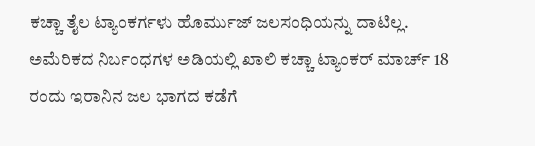ಕಚ್ಚಾ ತೈಲ ಟ್ಯಾಂಕರ್ಗಳು ಹೊರ್ಮುಜ್ ಜಲಸಂಧಿಯನ್ನು ದಾಟಿಲ್ಲ. ಅಮೆರಿಕದ ನಿರ್ಬಂಧಗಳ ಅಡಿಯಲ್ಲಿ ಖಾಲಿ ಕಚ್ಚಾ ಟ್ಯಾಂಕರ್ ಮಾರ್ಚ್ 18 ರಂದು ಇರಾನಿನ ಜಲ ಭಾಗದ ಕಡೆಗೆ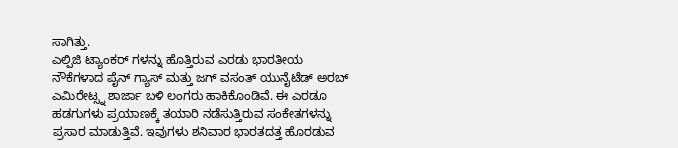ಸಾಗಿತ್ತು.
ಎಲ್ಪಿಜಿ ಟ್ಯಾಂಕರ್ ಗಳನ್ನು ಹೊತ್ತಿರುವ ಎರಡು ಭಾರತೀಯ ನೌಕೆಗಳಾದ ಪೈನ್ ಗ್ಯಾಸ್ ಮತ್ತು ಜಗ್ ವಸಂತ್ ಯುನೈಟೆಡ್ ಅರಬ್ ಎಮಿರೇಟ್ಸ್ನ ಶಾರ್ಜಾ ಬಳಿ ಲಂಗರು ಹಾಕಿಕೊಂಡಿವೆ. ಈ ಎರಡೂ ಹಡಗುಗಳು ಪ್ರಯಾಣಕ್ಕೆ ತಯಾರಿ ನಡೆಸುತ್ತಿರುವ ಸಂಕೇತಗಳನ್ನು ಪ್ರಸಾರ ಮಾಡುತ್ತಿವೆ. ಇವುಗಳು ಶನಿವಾರ ಭಾರತದತ್ತ ಹೊರಡುವ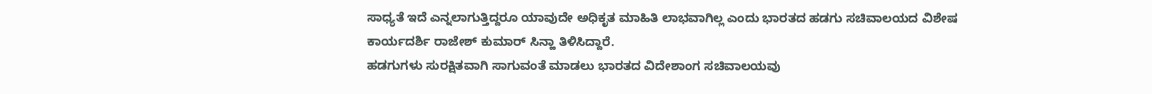ಸಾಧ್ಯತೆ ಇದೆ ಎನ್ನಲಾಗುತ್ತಿದ್ದರೂ ಯಾವುದೇ ಅಧಿಕೃತ ಮಾಹಿತಿ ಲಾಭವಾಗಿಲ್ಲ ಎಂದು ಭಾರತದ ಹಡಗು ಸಚಿವಾಲಯದ ವಿಶೇಷ ಕಾರ್ಯದರ್ಶಿ ರಾಜೇಶ್ ಕುಮಾರ್ ಸಿನ್ಹಾ ತಿಳಿಸಿದ್ದಾರೆ.
ಹಡಗುಗಳು ಸುರಕ್ಷಿತವಾಗಿ ಸಾಗುವಂತೆ ಮಾಡಲು ಭಾರತದ ವಿದೇಶಾಂಗ ಸಚಿವಾಲಯವು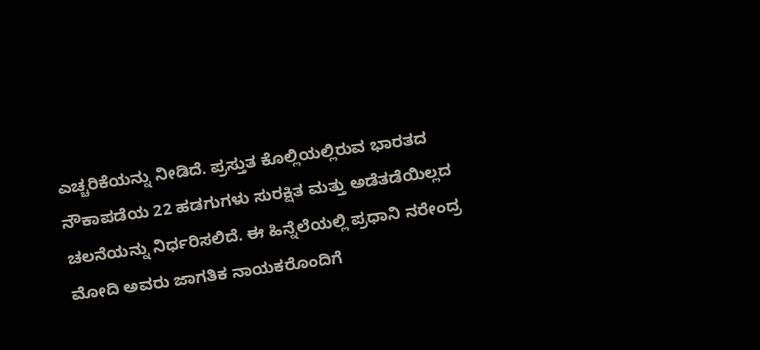ಎಚ್ಚರಿಕೆಯನ್ನು ನೀಡಿದೆ. ಪ್ರಸ್ತುತ ಕೊಲ್ಲಿಯಲ್ಲಿರುವ ಭಾರತದ ನೌಕಾಪಡೆಯ 22 ಹಡಗುಗಳು ಸುರಕ್ಷಿತ ಮತ್ತು ಅಡೆತಡೆಯಿಲ್ಲದ ಚಲನೆಯನ್ನು ನಿರ್ಧರಿಸಲಿದೆ. ಈ ಹಿನ್ನೆಲೆಯಲ್ಲಿ ಪ್ರಧಾನಿ ನರೇಂದ್ರ ಮೋದಿ ಅವರು ಜಾಗತಿಕ ನಾಯಕರೊಂದಿಗೆ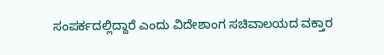ಸಂಪರ್ಕದಲ್ಲಿದ್ದಾರೆ ಎಂದು ವಿದೇಶಾಂಗ ಸಚಿವಾಲಯದ ವಕ್ತಾರ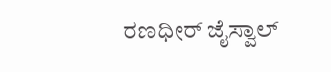ರಣಧೀರ್ ಜೈಸ್ವಾಲ್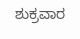ಶುಕ್ರವಾರ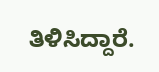ತಿಳಿಸಿದ್ದಾರೆ.